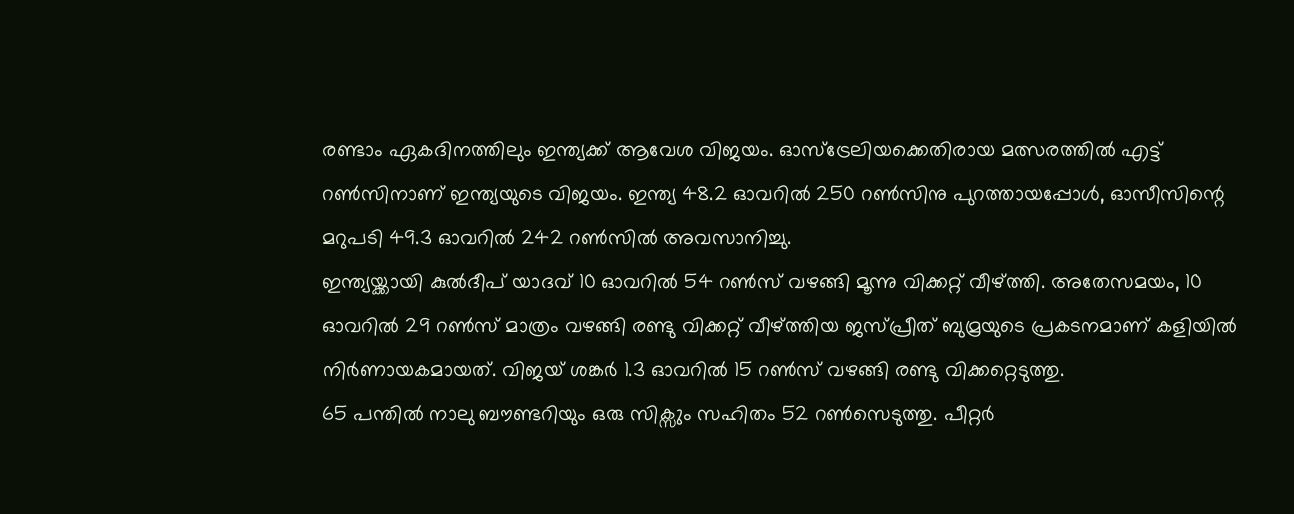രണ്ടാം ഏകദിനത്തിലും ഇന്ത്യക്ക് ആവേശ വിജയം. ഓസ്ട്രേലിയക്കെതിരായ മത്സരത്തിൽ എട്ട് റൺസിനാണ് ഇന്ത്യയുടെ വിജയം. ഇന്ത്യ 48.2 ഓവറിൽ 250 റൺസിനു പുറത്തായപ്പോൾ, ഓസീസിന്റെ മറുപടി 49.3 ഓവറിൽ 242 റൺസിൽ അവസാനിച്ചു.
ഇന്ത്യയ്ക്കായി കുൽദീപ് യാദവ് 10 ഓവറിൽ 54 റൺസ് വഴങ്ങി മൂന്നു വിക്കറ്റ് വീഴ്ത്തി. അതേസമയം, 10 ഓവറിൽ 29 റൺസ് മാത്രം വഴങ്ങി രണ്ടു വിക്കറ്റ് വീഴ്ത്തിയ ജസ്പ്രീത് ബുമ്രയുടെ പ്രകടനമാണ് കളിയിൽ നിർണായകമായത്. വിജയ് ശങ്കർ 1.3 ഓവറിൽ 15 റൺസ് വഴങ്ങി രണ്ടു വിക്കറ്റെടുത്തു.
65 പന്തിൽ നാലു ബൗണ്ടറിയും ഒരു സിക്സും സഹിതം 52 റൺസെടുത്തു. പീറ്റർ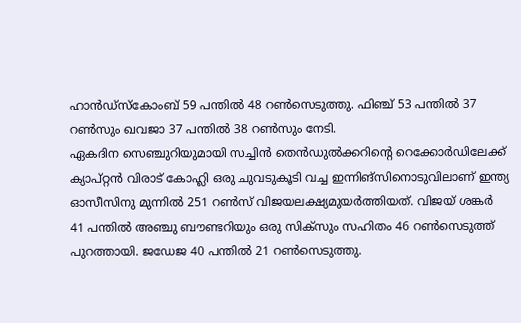ഹാൻഡ്സ്കോംബ് 59 പന്തിൽ 48 റൺസെടുത്തു. ഫിഞ്ച് 53 പന്തിൽ 37 റൺസും ഖവജാ 37 പന്തിൽ 38 റൺസും നേടി.
ഏകദിന സെഞ്ചുറിയുമായി സച്ചിൻ തെൻഡുൽക്കറിന്റെ റെക്കോർഡിലേക്ക് ക്യാപ്റ്റൻ വിരാട് കോഹ്ലി ഒരു ചുവടുകൂടി വച്ച ഇന്നിങ്സിനൊടുവിലാണ് ഇന്ത്യ ഓസീസിനു മുന്നിൽ 251 റൺസ് വിജയലക്ഷ്യമുയർത്തിയത്. വിജയ് ശങ്കർ 41 പന്തിൽ അഞ്ചു ബൗണ്ടറിയും ഒരു സിക്സും സഹിതം 46 റൺസെടുത്ത് പുറത്തായി. ജഡേജ 40 പന്തിൽ 21 റൺസെടുത്തു.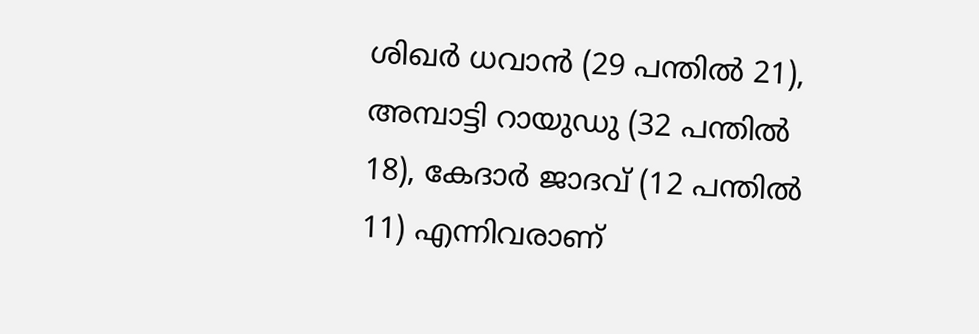ശിഖർ ധവാൻ (29 പന്തിൽ 21), അമ്പാട്ടി റായുഡു (32 പന്തിൽ 18), കേദാർ ജാദവ് (12 പന്തിൽ 11) എന്നിവരാണ്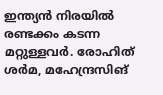ഇന്ത്യൻ നിരയിൽ രണ്ടക്കം കടന്ന മറ്റുള്ളവർ. രോഹിത് ശർമ, മഹേന്ദ്രസിങ്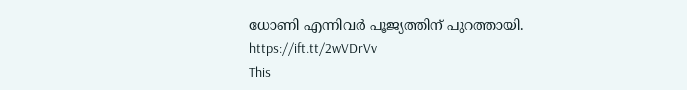ധോണി എന്നിവർ പൂജ്യത്തിന് പുറത്തായി.
https://ift.tt/2wVDrVv
This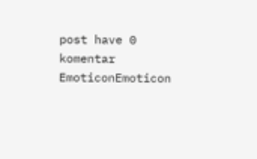post have 0 komentar
EmoticonEmoticon